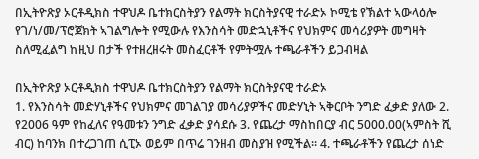በኢትዮጽያ ኦርቶዲክስ ተዋህዶ ቤተክርስትያን የልማት ክርስትያናዊ ተራድኦ ኮሚቴ የኽልተ ኣውላዕሎ የገ/ነ/መ/ፕሮጀክት ኣገልግሎት የሚውሉ የእንስሳት መድኋኒቶችና የህክምና መሳሪያዎት መግዛት ስለሚፈልግ ከዚህ በታች የተዘረዘሩት መስፈርቶች የምትሟሉ ተጫራቶችን ይጋብዛል

በኢትዮጽያ ኦርቶዲክስ ተዋህዶ ቤተክርስትያን የልማት ክርስትያናዊ ተራድኦ
1. የእንስሳት መድሃኒቶችና የህክምና መገልገያ መሳሪያዎችና መድሃኒት ኣቅርቦት ንግድ ፈቃድ ያለው 2. የ2006 ዓም የከፈለና የዓመቱን ንግድ ፈቃድ ያሳደሱ 3. የጨረታ ማስከበርያ ብር 5000.00(ኣምስት ሺ ብር) ከባንክ በተረጋገጠ ሲፒኦ ወይም በጥሬ ገንዘብ መስያዝ የሚችል። 4. ተጫራቶችን የጨረታ ሰነድ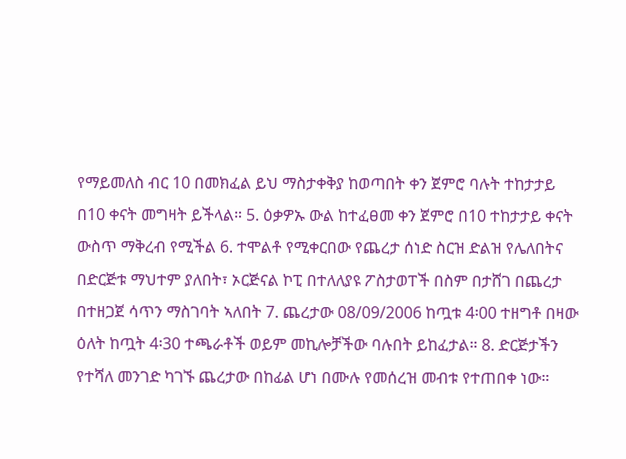የማይመለስ ብር 10 በመክፈል ይህ ማስታቀቅያ ከወጣበት ቀን ጀምሮ ባሉት ተከታታይ በ10 ቀናት መግዛት ይችላል። 5. ዕቃዎኡ ውል ከተፈፀመ ቀን ጀምሮ በ10 ተከታታይ ቀናት ውስጥ ማቅረብ የሚችል 6. ተሞልቶ የሚቀርበው የጨረታ ሰነድ ስርዝ ድልዝ የሌለበትና በድርጅቱ ማህተም ያለበት፣ ኦርጅናል ኮፒ በተለለያዩ ፖስታወፐች በስም በታሸገ በጨረታ በተዘጋጀ ሳጥን ማስገባት ኣለበት 7. ጨረታው 08/09/2006 ከጧቱ 4፡00 ተዘግቶ በዛው ዕለት ከጧት 4፡30 ተጫራቶች ወይም መኪሎቻችው ባሉበት ይከፈታል። 8. ድርጅታችን የተሻለ መንገድ ካገኙ ጨረታው በከፊል ሆነ በሙሉ የመሰረዝ መብቱ የተጠበቀ ነው።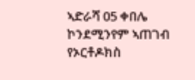ኣድራሻ 05 ቀበሌ ኮንደሚንየም ኣጠገብ የኦርቶዶክስ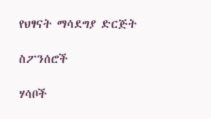የህፃናት ማሳደግያ ድርጅት

ስፖንሰሮች

ሃሳቦች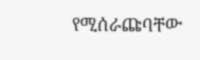የሚሰራጩባቸው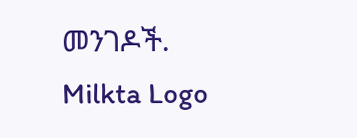መንገዶች.
Milkta Logo